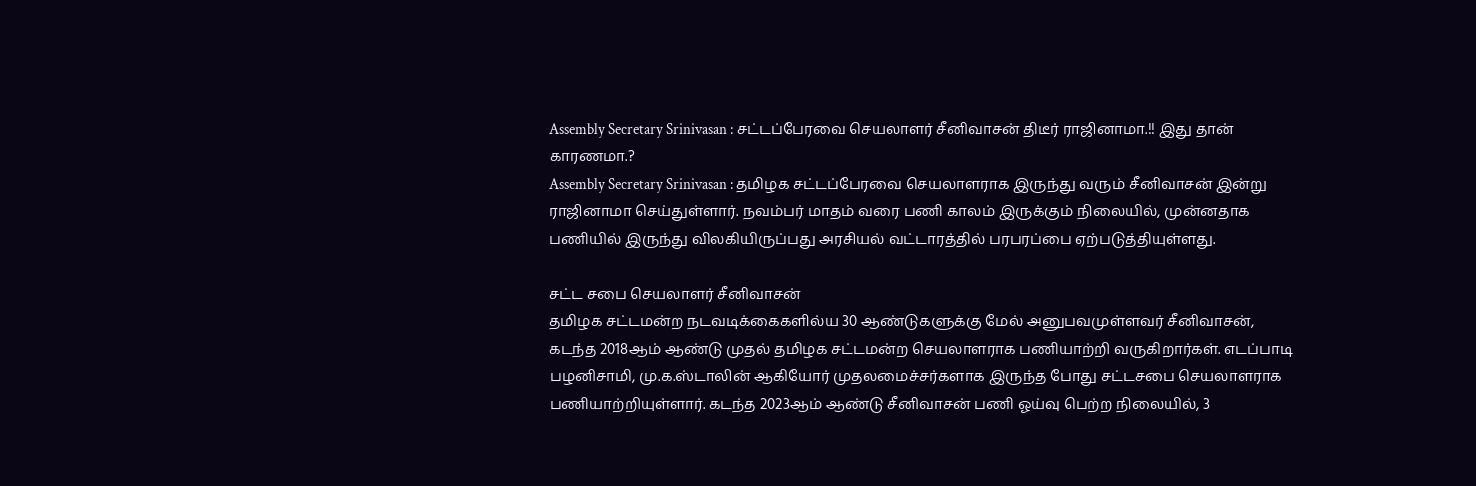Assembly Secretary Srinivasan : சட்டப்பேரவை செயலாளர் சீனிவாசன் திடீர் ராஜினாமா.!! இது தான் காரணமா.?
Assembly Secretary Srinivasan : தமிழக சட்டப்பேரவை செயலாளராக இருந்து வரும் சீனிவாசன் இன்று ராஜினாமா செய்துள்ளார். நவம்பர் மாதம் வரை பணி காலம் இருக்கும் நிலையில், முன்னதாக பணியில் இருந்து விலகியிருப்பது அரசியல் வட்டாரத்தில் பரபரப்பை ஏற்படுத்தியுள்ளது.

சட்ட சபை செயலாளர் சீனிவாசன்
தமிழக சட்டமன்ற நடவடிக்கைகளில்ய 30 ஆண்டுகளுக்கு மேல் அனுபவமுள்ளவர் சீனிவாசன், கடந்த 2018ஆம் ஆண்டு முதல் தமிழக சட்டமன்ற செயலாளராக பணியாற்றி வருகிறார்கள். எடப்பாடி பழனிசாமி, மு.க.ஸ்டாலின் ஆகியோர் முதலமைச்சர்களாக இருந்த போது சட்டசபை செயலாளராக பணியாற்றியுள்ளார். கடந்த 2023ஆம் ஆண்டு சீனிவாசன் பணி ஓய்வு பெற்ற நிலையில், 3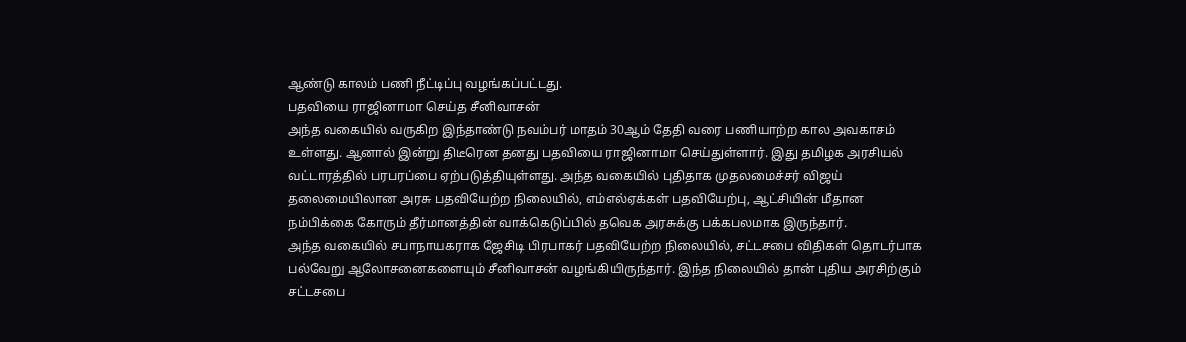ஆண்டு காலம் பணி நீட்டிப்பு வழங்கப்பட்டது.
பதவியை ராஜினாமா செய்த சீனிவாசன்
அந்த வகையில் வருகிற இந்தாண்டு நவம்பர் மாதம் 30ஆம் தேதி வரை பணியாற்ற கால அவகாசம் உள்ளது. ஆனால் இன்று திடீரென தனது பதவியை ராஜினாமா செய்துள்ளார். இது தமிழக அரசியல் வட்டாரத்தில் பரபரப்பை ஏற்படுத்தியுள்ளது. அந்த வகையில் புதிதாக முதலமைச்சர் விஜய் தலைமையிலான அரசு பதவியேற்ற நிலையில், எம்எல்ஏக்கள் பதவியேற்பு, ஆட்சியின் மீதான நம்பிக்கை கோரும் தீர்மானத்தின் வாக்கெடுப்பில் தவெக அரசுக்கு பக்கபலமாக இருந்தார்.
அந்த வகையில் சபாநாயகராக ஜேசிடி பிரபாகர் பதவியேற்ற நிலையில், சட்டசபை விதிகள் தொடர்பாக பல்வேறு ஆலோசனைகளையும் சீனிவாசன் வழங்கியிருந்தார். இந்த நிலையில் தான் புதிய அரசிற்கும் சட்டசபை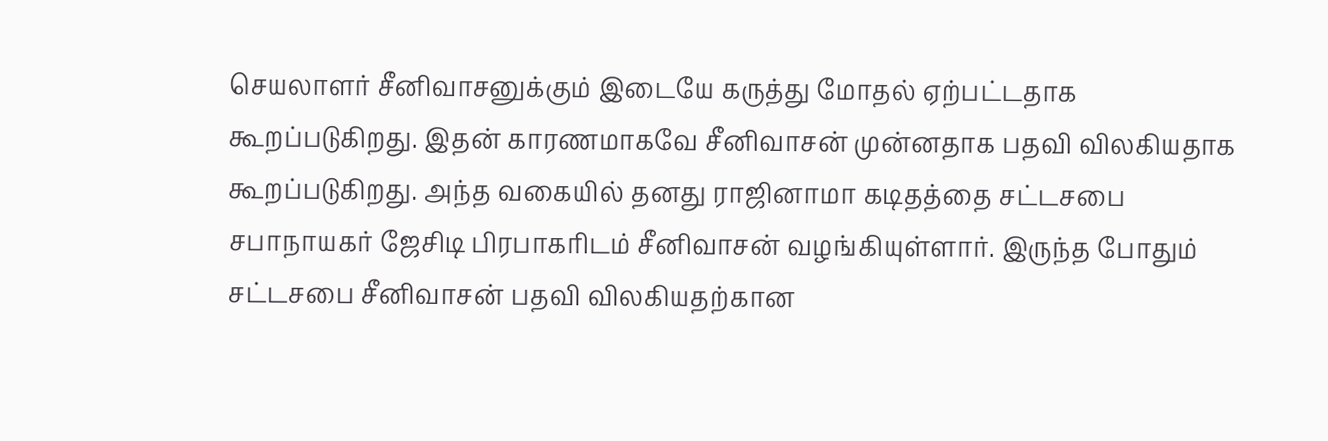செயலாளர் சீனிவாசனுக்கும் இடையே கருத்து மோதல் ஏற்பட்டதாக கூறப்படுகிறது. இதன் காரணமாகவே சீனிவாசன் முன்னதாக பதவி விலகியதாக கூறப்படுகிறது. அந்த வகையில் தனது ராஜினாமா கடிதத்தை சட்டசபை சபாநாயகர் ஜேசிடி பிரபாகரிடம் சீனிவாசன் வழங்கியுள்ளார். இருந்த போதும் சட்டசபை சீனிவாசன் பதவி விலகியதற்கான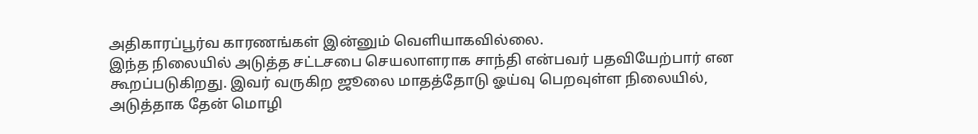அதிகாரப்பூர்வ காரணங்கள் இன்னும் வெளியாகவில்லை.
இந்த நிலையில் அடுத்த சட்டசபை செயலாளராக சாந்தி என்பவர் பதவியேற்பார் என கூறப்படுகிறது. இவர் வருகிற ஜூலை மாதத்தோடு ஓய்வு பெறவுள்ள நிலையில், அடுத்தாக தேன் மொழி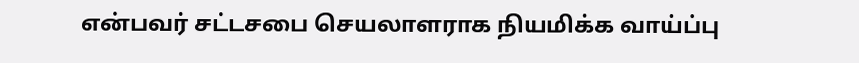என்பவர் சட்டசபை செயலாளராக நியமிக்க வாய்ப்பு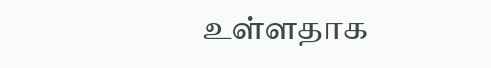உள்ளதாக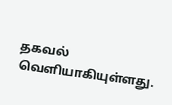தகவல் வெளியாகியுள்ளது.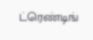ட்ரெண்டிங்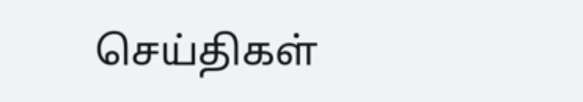செய்திகள்